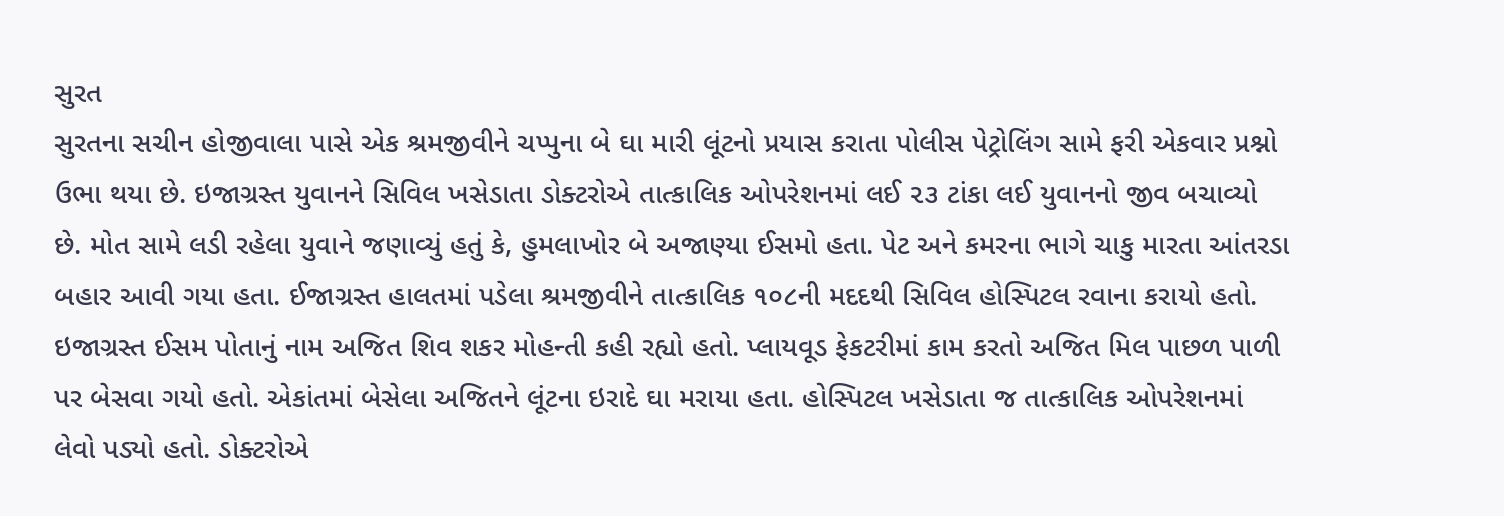સુરત
સુરતના સચીન હોજીવાલા પાસે એક શ્રમજીવીને ચપ્પુના બે ઘા મારી લૂંટનો પ્રયાસ કરાતા પોલીસ પેટ્રોલિંગ સામે ફરી એકવાર પ્રશ્નો ઉભા થયા છે. ઇજાગ્રસ્ત યુવાનને સિવિલ ખસેડાતા ડોક્ટરોએ તાત્કાલિક ઓપરેશનમાં લઈ ૨૩ ટાંકા લઈ યુવાનનો જીવ બચાવ્યો છે. મોત સામે લડી રહેલા યુવાને જણાવ્યું હતું કે, હુમલાખોર બે અજાણ્યા ઈસમો હતા. પેટ અને કમરના ભાગે ચાકુ મારતા આંતરડા બહાર આવી ગયા હતા. ઈજાગ્રસ્ત હાલતમાં પડેલા શ્રમજીવીને તાત્કાલિક ૧૦૮ની મદદથી સિવિલ હોસ્પિટલ રવાના કરાયો હતો. ઇજાગ્રસ્ત ઈસમ પોતાનું નામ અજિત શિવ શકર મોહન્તી કહી રહ્યો હતો. પ્લાયવૂડ ફેકટરીમાં કામ કરતો અજિત મિલ પાછળ પાળી પર બેસવા ગયો હતો. એકાંતમાં બેસેલા અજિતને લૂંટના ઇરાદે ઘા મરાયા હતા. હોસ્પિટલ ખસેડાતા જ તાત્કાલિક ઓપરેશનમાં લેવો પડ્યો હતો. ડોક્ટરોએ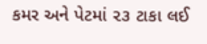કમર અને પેટમાં ૨૩ ટાકા લઈ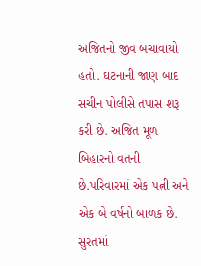અજિતનો જીવ બચાવાયો હતો. ઘટનાની જાણ બાદ સચીન પોલીસે તપાસ શરૂ કરી છે. અજિત મૂળ બિહારનો વતની છે.પરિવારમાં એક પત્ની અને એક બે વર્ષનો બાળક છે. સુરતમાં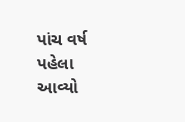પાંચ વર્ષ પહેલા આવ્યો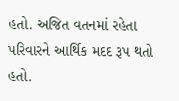હતો. અજિત વતનમાં રહેતા પરિવારને આર્થિક મદદ રૂપ થતો હતો.